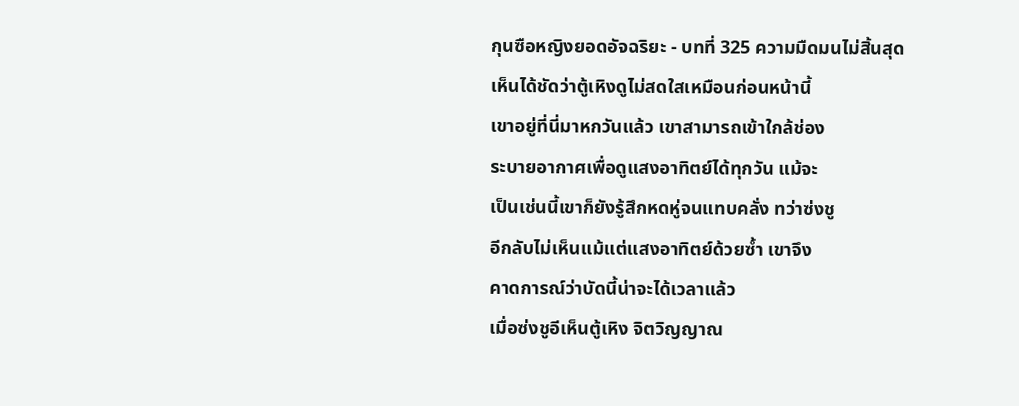กุนซือหญิงยอดอัจฉริยะ - บทที่ 325 ความมืดมนไม่สิ้นสุด
เห็นได้ชัดว่าตู้เหิงดูไม่สดใสเหมือนก่อนหน้านี้
เขาอยู่ที่นี่มาหกวันแล้ว เขาสามารถเข้าใกล้ช่อง
ระบายอากาศเพื่อดูแสงอาทิตย์ได้ทุกวัน แม้จะ
เป็นเช่นนี้เขาก็ยังรู้สึกหดหู่จนแทบคลั่ง ทว่าซ่งชู
อีกลับไม่เห็นแม้แต่แสงอาทิตย์ด้วยซ้ำ เขาจึง
คาดการณ์ว่าบัดนี้น่าจะได้เวลาแล้ว
เมื่อซ่งชูอีเห็นตู้เหิง จิตวิญญาณ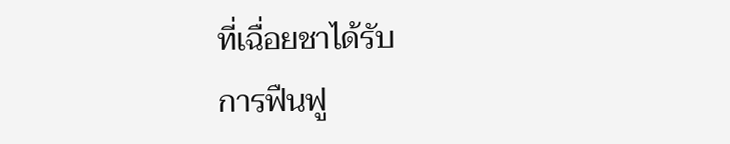ที่เฉื่อยชาได้รับ
การฟืนฟู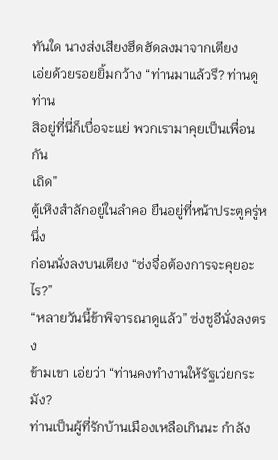ทันใด นางส่งเสียงฮึดฮัดลงมาจากเตียง
เอ่ยด้วยรอยยิ้มกว้าง “ท่านมาแล้วรึ? ท่านดูท่าน
สิอยู่ที่นี่ก็เบื่อจะแย่ พวกเรามาคุยเป็นเพื่อนกัน
เถิด”
ตู้เหิงสำลักอยู่ในลำคอ ยืนอยู่ที่หน้าประตูครู่หนึ่ง
ก่อนนั่งลงบนเตียง “ซ่งจื่อต้องการจะคุยอะไร?”
“หลายวันนี้ข้าพิจารณาดูแล้ว” ซ่งชูอีนั่งลงตรง
ข้ามเขา เอ่ยว่า “ท่านคงทำงานให้รัฐเว่ยกระมัง?
ท่านเป็นผู้ที่รักบ้านเมืองเหลือเกินนะ กำลัง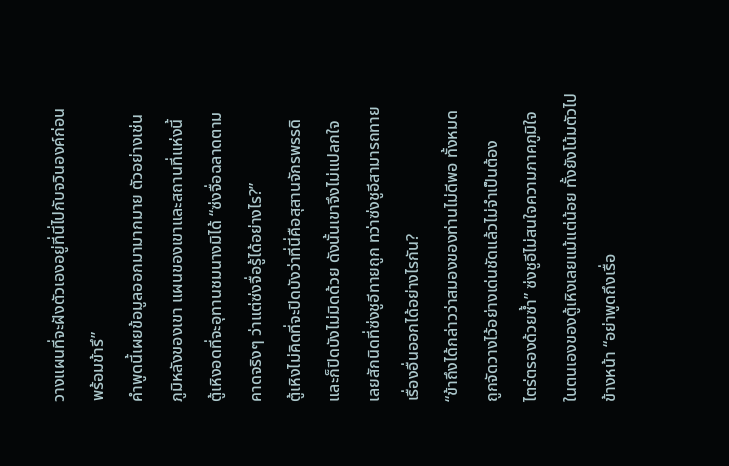วางแผนที่จะฝังตัวเองอยู่ที่นี่ไปกับจวินองค์ก่อน
พร้อมข้ารึ”
คำพูดนี้เผยข้อมูลออกมามากมาย ตัวอย่างเช่น
ภูมิหลังของเขา แผนของเขาและสถานที่แห่งนี้
ตู้เหิงอดที่จะอุทานชมนางมิได้ “ซ่งจื่อฉลาดตาม
คาดจริงๆ ว่าแต่ซ่งจื่อรู้ได้อย่างไร?”
ตู้เหิงไม่คิดที่จะปิดบังว่าที่นี่คือสุสานจักรพรรดิ
และก็ปิดบังไม่มิดด้วย ดังนั้นเขาจึงไม่แปลกใจ
เลยสักนิดที่ซ่งชูอีทายถูก ทว่าซ่งชูอีสามารถทาย
เรื่องอื่นออกได้อย่างไรกัน?
“ข้าถึงได้กล่าวว่าสมองของท่านไม่ดีพอ ทั้งหมด
ถูกจัดวางไว้อย่างเด่นชัดแล้วไม่จำเป็นต้อง
ไตร่ตรองด้วยซ้ำ” ซ่งชูอีไม่สนใจความภาคภูมิใจ
ในตนเองของตู้เหิงเลยแม้แต่น้อย ทั้งยังโน้มตัวไป
ข้างหน้า “อย่าพูดถึงเรื่อ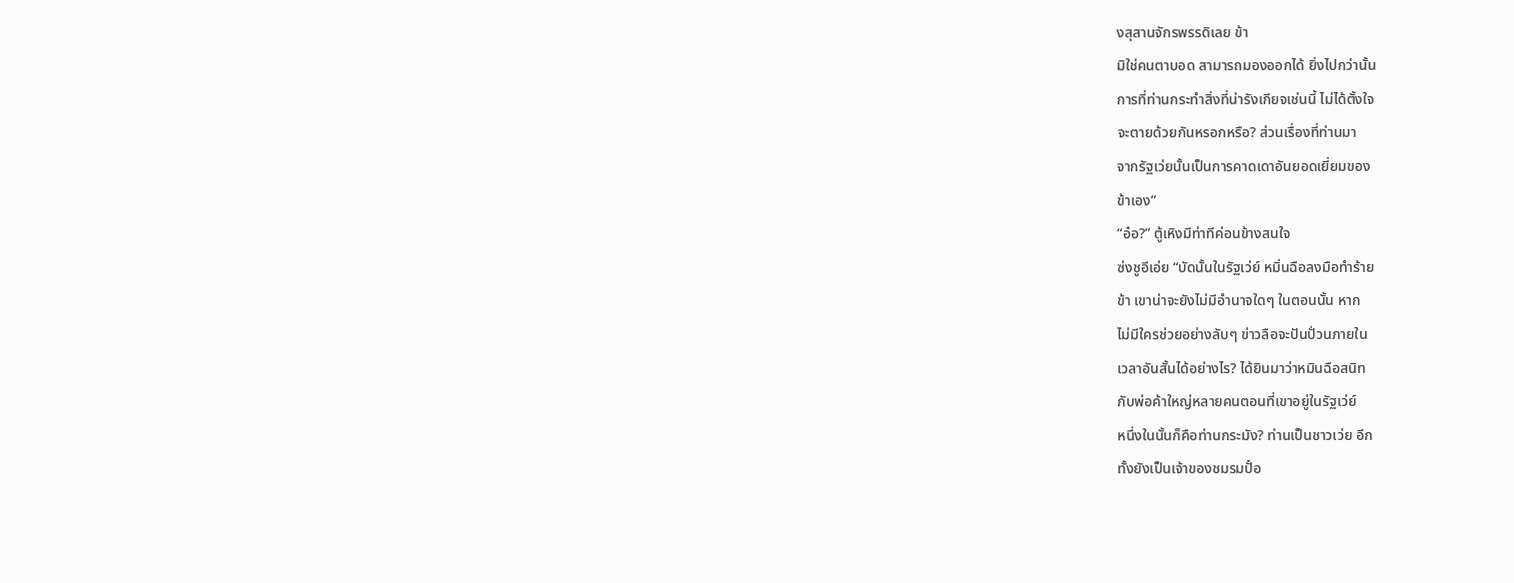งสุสานจักรพรรดิเลย ข้า
มิใช่คนตาบอด สามารถมองออกได้ ยิ่งไปกว่านั้น
การที่ท่านกระทำสิ่งที่น่ารังเกียจเช่นนี้ ไม่ได้ตั้งใจ
จะตายด้วยกันหรอกหรือ? ส่วนเรื่องที่ท่านมา
จากรัฐเว่ยนั้นเป็นการคาดเดาอันยอดเยี่ยมของ
ข้าเอง”
“อ๋อ?” ตู้เหิงมีท่าทีค่อนข้างสนใจ
ซ่งชูอีเอ่ย “บัดนั้นในรัฐเว่ย์ หมิ่นฉือลงมือทำร้าย
ข้า เขาน่าจะยังไม่มีอำนาจใดๆ ในตอนนั้น หาก
ไม่มีใครช่วยอย่างลับๆ ข่าวลือจะปันปั่วนภายใน
เวลาอันสั้นได้อย่างไร? ได้ยินมาว่าหมินฉือสนิท
กับพ่อค้าใหญ่หลายคนตอนที่เขาอยู่ในรัฐเว่ย์
หนึ่งในนั้นก็คือท่านกระมัง? ท่านเป็นชาวเว่ย อีก
ทั้งยังเป็นเจ้าของชมรมปั๋อ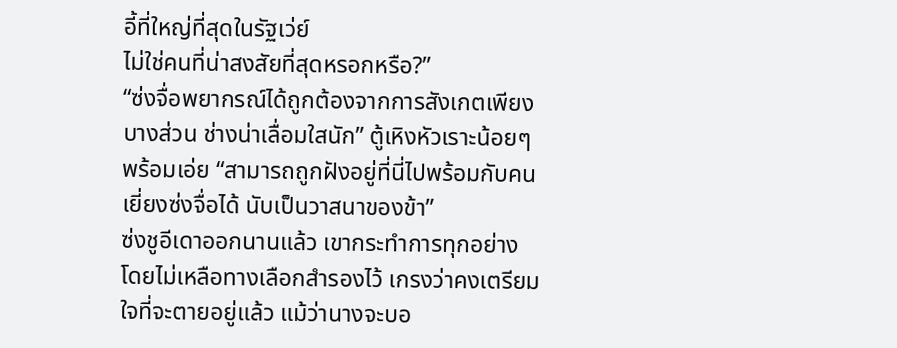อี้ที่ใหญ่ที่สุดในรัฐเว่ย์
ไม่ใช่คนที่น่าสงสัยที่สุดหรอกหรือ?”
“ซ่งจื่อพยากรณ์ได้ถูกต้องจากการสังเกตเพียง
บางส่วน ช่างน่าเลื่อมใสนัก” ตู้เหิงหัวเราะน้อยๆ
พร้อมเอ่ย “สามารถถูกฝังอยู่ที่นี่ไปพร้อมกับคน
เยี่ยงซ่งจื่อได้ นับเป็นวาสนาของข้า”
ซ่งชูอีเดาออกนานแล้ว เขากระทำการทุกอย่าง
โดยไม่เหลือทางเลือกสำรองไว้ เกรงว่าคงเตรียม
ใจที่จะตายอยู่แล้ว แม้ว่านางจะบอ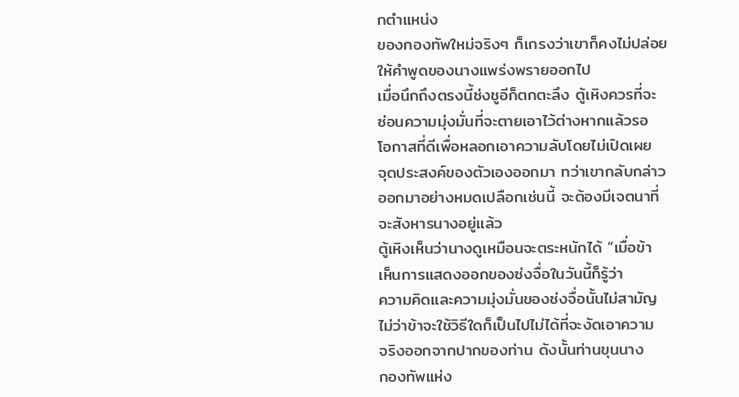กตำแหน่ง
ของกองทัพใหม่จริงๆ ก็เกรงว่าเขาก็คงไม่ปล่อย
ให้คำพูดของนางแพร่งพรายออกไป
เมื่อนึกถึงตรงนี้ซ่งชูอีก็ตกตะลึง ตู้เหิงควรที่จะ
ซ่อนความมุ่งมั่นที่จะตายเอาไว้ต่างหากแล้วรอ
โอกาสที่ดีเพื่อหลอกเอาความลับโดยไม่เปิดเผย
จุดประสงค์ของตัวเองออกมา ทว่าเขากลับกล่าว
ออกมาอย่างหมดเปลือกเช่นนี้ จะต้องมีเจตนาที่
จะสังหารนางอยู่แล้ว
ตู้เหิงเห็นว่านางดูเหมือนจะตระหนักได้ “เมื่อข้า
เห็นการแสดงออกของซ่งจื่อในวันนี้ก็รู้ว่า
ความคิดและความมุ่งมั่นของซ่งจื่อนั้นไม่สามัญ
ไม่ว่าข้าจะใช้วิธีใดก็เป็นไปไม่ได้ที่จะงัดเอาความ
จริงออกจากปากของท่าน ดังนั้นท่านขุนนาง
กองทัพแห่ง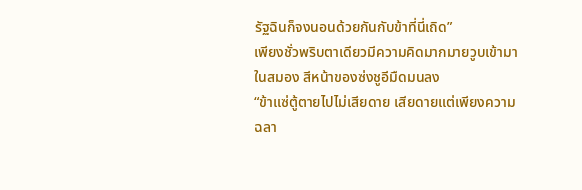รัฐฉินก็จงนอนด้วยกันกับข้าที่นี่เถิด”
เพียงชั่วพริบตาเดียวมีความคิดมากมายวูบเข้ามา
ในสมอง สีหน้าของซ่งชูอีมืดมนลง
“ข้าแซ่ตู้ตายไปไม่เสียดาย เสียดายแต่เพียงความ
ฉลา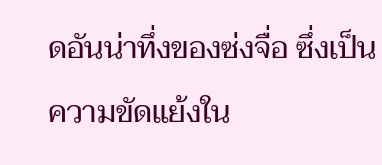ดอันน่าทึ่งของซ่งจื่อ ซึ่งเป็นความขัดแย้งใน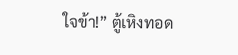ใจข้า!” ตู้เหิงทอด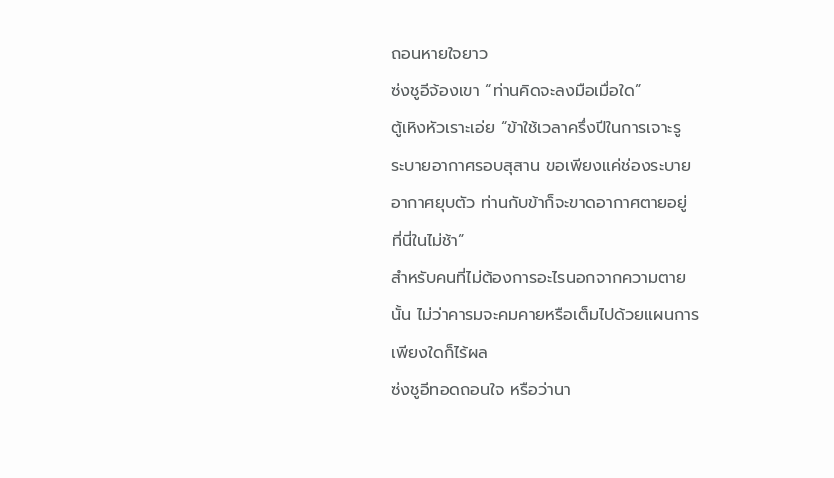ถอนหายใจยาว
ซ่งชูอีจ้องเขา “ท่านคิดจะลงมือเมื่อใด”
ตู้เหิงหัวเราะเอ่ย “ข้าใช้เวลาครึ่งปีในการเจาะรู
ระบายอากาศรอบสุสาน ขอเพียงแค่ช่องระบาย
อากาศยุบตัว ท่านกับข้าก็จะขาดอากาศตายอยู่
ที่นี่ในไม่ช้า”
สำหรับคนที่ไม่ต้องการอะไรนอกจากความตาย
นั้น ไม่ว่าคารมจะคมคายหรือเต็มไปด้วยแผนการ
เพียงใดก็ไร้ผล
ซ่งชูอีทอดถอนใจ หรือว่านา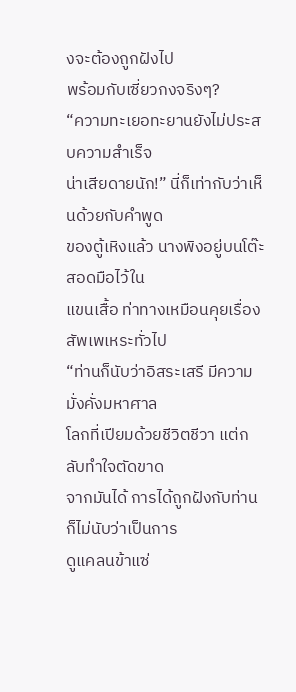งจะต้องถูกฝังไป
พร้อมกับเซี่ยวกงจริงๆ?
“ความทะเยอทะยานยังไม่ประสบความสำเร็จ
น่าเสียดายนัก!” นี่ก็เท่ากับว่าเห็นด้วยกับคำพูด
ของตู้เหิงแล้ว นางพิงอยู่บนโต๊ะ สอดมือไว้ใน
แขนเสื้อ ท่าทางเหมือนคุยเรื่องสัพเพเหระทั่วไป
“ท่านก็นับว่าอิสระเสรี มีความมั่งคั่งมหาศาล
โลกที่เปียมด้วยชีวิตชีวา แต่กลับทำใจตัดขาด
จากมันได้ การได้ถูกฝังกับท่านก็ไม่นับว่าเป็นการ
ดูแคลนข้าแซ่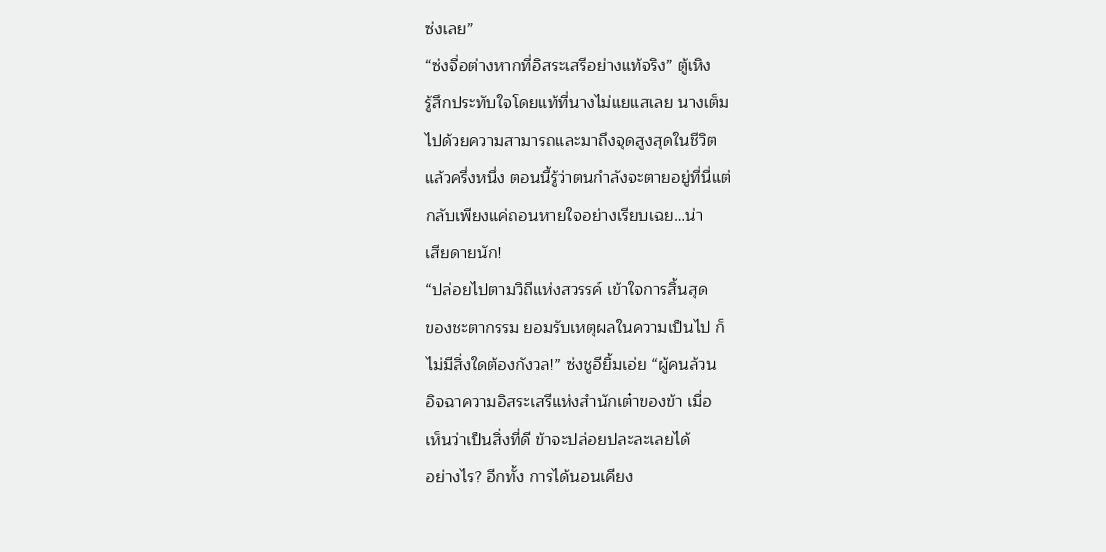ซ่งเลย”
“ซ่งจื่อต่างหากที่อิสระเสรีอย่างแท้จริง” ตู้เหิง
รู้สึกประทับใจโดยแท้ที่นางไม่แยแสเลย นางเต็ม
ไปด้วยความสามารถและมาถึงจุดสูงสุดในชีวิต
แล้วครึ่งหนึ่ง ตอนนี้รู้ว่าตนกำลังจะตายอยู่ที่นี่แต่
กลับเพียงแค่ถอนหายใจอย่างเรียบเฉย…น่า
เสียดายนัก!
“ปล่อยไปตามวิถีแห่งสวรรค์ เข้าใจการสิ้นสุด
ของชะตากรรม ยอมรับเหตุผลในความเป็นไป ก็
ไม่มีสิ่งใดต้องกังวล!” ซ่งชูอียิ้มเอ่ย “ผู้คนล้วน
อิจฉาความอิสระเสรีแห่งสำนักเต๋าของข้า เมื่อ
เห็นว่าเป็นสิ่งที่ดี ข้าจะปล่อยปละละเลยได้
อย่างไร? อีกทั้ง การได้นอนเคียง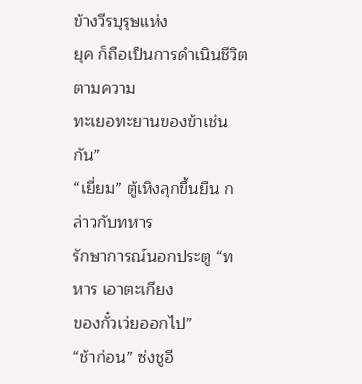ข้างวีรบุรุษแห่ง
ยุค ก็ถือเป็นการดำเนินชีวิตตามความ
ทะเยอทะยานของข้าเช่นกัน”
“เยี่ยม” ตู้เหิงลุกขึ้นยืน กล่าวกับทหาร
รักษาการณ์นอกประตู “ทหาร เอาตะเกียง
ของกั๋วเว่ยออกไป”
“ช้าก่อน” ซ่งชูอี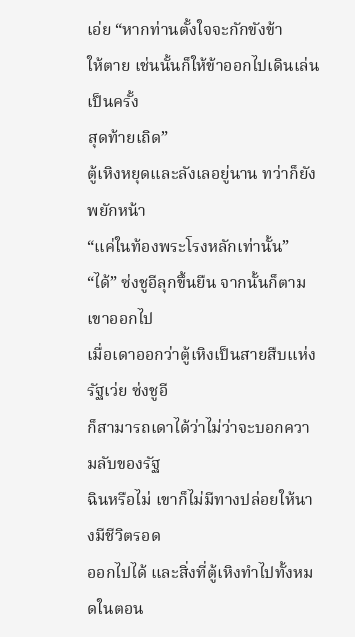เอ่ย “หากท่านตั้งใจจะกักขังข้า
ให้ตาย เช่นนั้นก็ให้ข้าออกไปเดินเล่นเป็นครั้ง
สุดท้ายเถิด”
ตู้เหิงหยุดและลังเลอยู่นาน ทว่าก็ยังพยักหน้า
“แค่ในท้องพระโรงหลักเท่านั้น”
“ได้” ซ่งชูอีลุกขึ้นยืน จากนั้นก็ตามเขาออกไป
เมื่อเดาออกว่าตู้เหิงเป็นสายสืบแห่งรัฐเว่ย ซ่งชูอี
ก็สามารถเดาได้ว่าไม่ว่าจะบอกความลับของรัฐ
ฉินหรือไม่ เขาก็ไม่มีทางปล่อยให้นางมีชีวิตรอด
ออกไปได้ และสิ่งที่ตู้เหิงทำไปทั้งหมดในตอน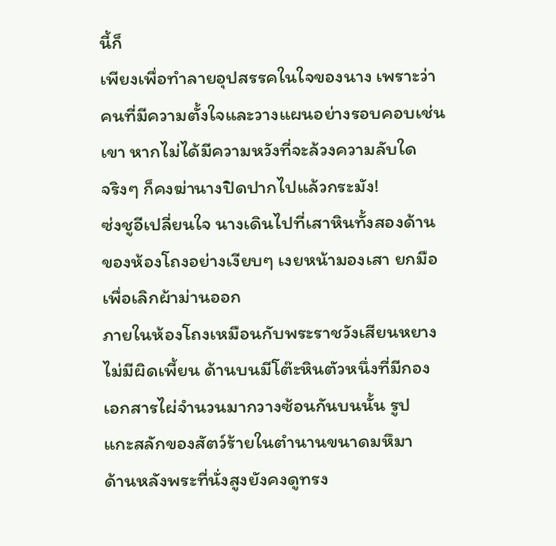นี้ก็
เพียงเพื่อทำลายอุปสรรคในใจของนาง เพราะว่า
คนที่มีความตั้งใจและวางแผนอย่างรอบคอบเช่น
เขา หากไม่ได้มีความหวังที่จะล้วงความลับใด
จริงๆ ก็คงฆ่านางปิดปากไปแล้วกระมัง!
ซ่งชูอีเปลี่ยนใจ นางเดินไปที่เสาหินทั้งสองด้าน
ของห้องโถงอย่างเงียบๆ เงยหน้ามองเสา ยกมือ
เพื่อเลิกผ้าม่านออก
ภายในห้องโถงเหมือนกับพระราชวังเสียนหยาง
ไม่มีผิดเพี้ยน ด้านบนมีโต๊ะหินตัวหนึ่งที่มีกอง
เอกสารไผ่จำนวนมากวางซ้อนกันบนนั้น รูป
แกะสลักของสัตว์ร้ายในตำนานขนาดมหึมา
ด้านหลังพระที่นั่งสูงยังคงดูทรง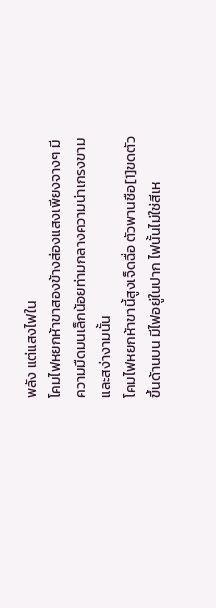พลัง แต่แสงไฟใน
โคมไฟหยกห้าขาสองข้างส่องแสงเพียงจางๆ มี
ความมืดมนเล็กน้อยท่ามกลางความน่าเกรงขาม
และสง่างามนั้น
โคมไฟหยกห้าขานี้สูงเจ็ดฉื่อ ตัวพานชือ[1]ขดตัว
ขึ้นด้านบน มีไฟอยู่ในปาก ไฟนั้นไม่ใช่สีเห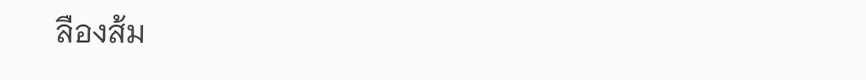ลืองส้ม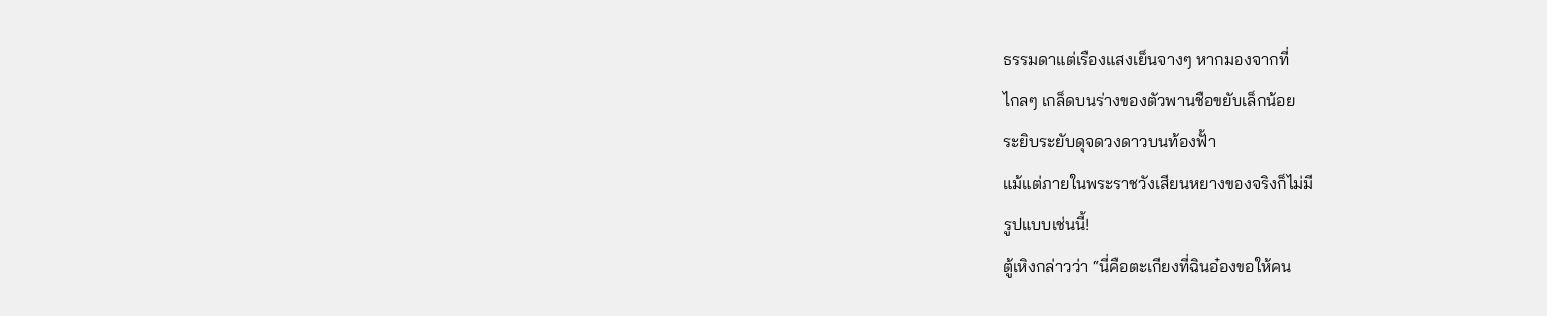ธรรมดาแต่เรืองแสงเย็นจางๆ หากมองจากที่
ไกลๆ เกล็ดบนร่างของตัวพานชือขยับเล็กน้อย
ระยิบระยับดุจดวงดาวบนท้องฟั้า
แม้แต่ภายในพระราชวังเสียนหยางของจริงก็ไม่มี
รูปแบบเช่นนี้!
ตู้เหิงกล่าวว่า “นี่คือตะเกียงที่ฉินอ๋องขอให้คน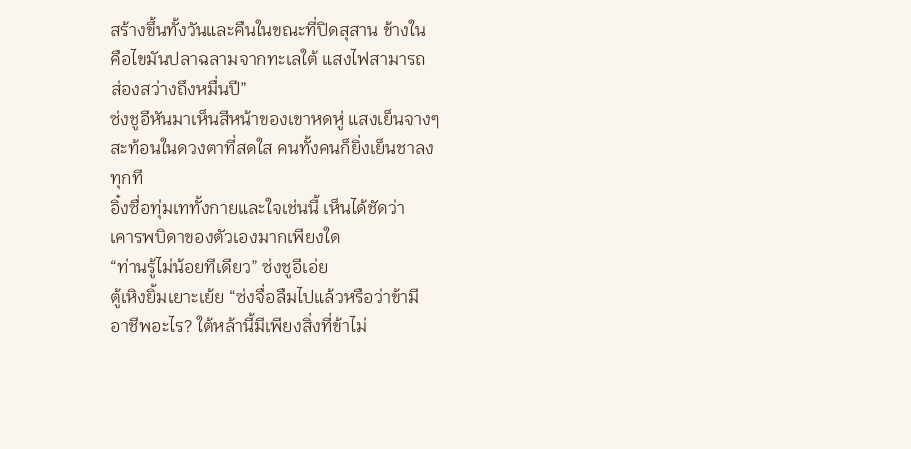สร้างขึ้นทั้งวันและคืนในขณะที่ปิดสุสาน ข้างใน
คือไขมันปลาฉลามจากทะเลใต้ แสงไฟสามารถ
ส่องสว่างถึงหมื่นปี”
ซ่งชูอีหันมาเห็นสีหน้าของเขาหดหู่ แสงเย็นจางๆ
สะท้อนในดวงตาที่สดใส คนทั้งคนก็ยิ่งเย็นชาลง
ทุกที
อิ๋งซื่อทุ่มเททั้งกายและใจเช่นนี้ เห็นได้ชัดว่า
เคารพบิดาของตัวเองมากเพียงใด
“ท่านรู้ไม่น้อยทีเดียว” ซ่งชูอีเอ่ย
ตู้เหิงยิ้มเยาะเย้ย “ซ่งจื่อลืมไปแล้วหรือว่าข้ามี
อาชีพอะไร? ใต้หล้านี้มีเพียงสิ่งที่ข้าไม่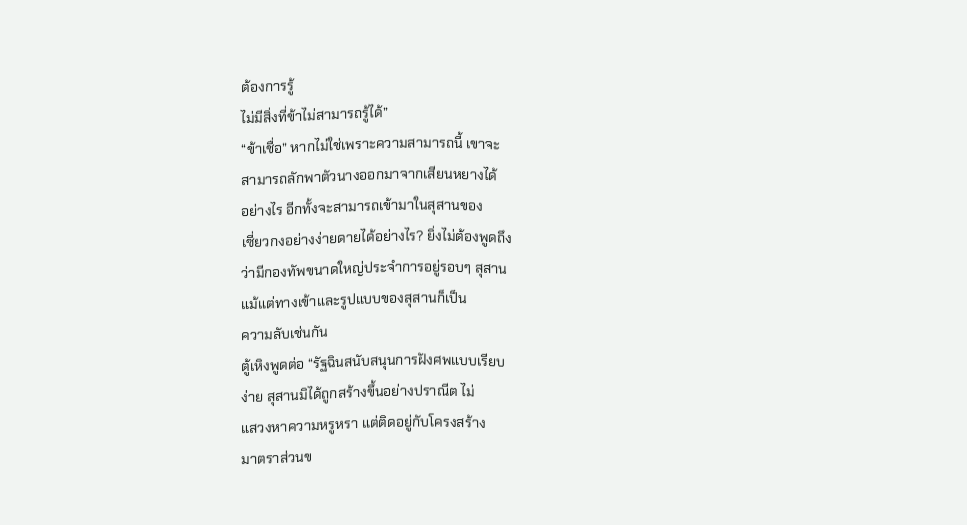ต้องการรู้
ไม่มีสิ่งที่ข้าไม่สามารถรู้ได้”
“ข้าเชื่อ” หากไม่ใช่เพราะความสามารถนี้ เขาจะ
สามารถลักพาตัวนางออกมาจากเสียนหยางได้
อย่างไร อีกทั้งจะสามารถเข้ามาในสุสานของ
เซี่ยวกงอย่างง่ายดายได้อย่างไร? ยิ่งไม่ต้องพูดถึง
ว่ามีกองทัพขนาดใหญ่ประจำการอยู่รอบๆ สุสาน
แม้แต่ทางเข้าและรูปแบบของสุสานก็เป็น
ความลับเช่นกัน
ตู้เหิงพูดต่อ “รัฐฉินสนับสนุนการฝังศพแบบเรียบ
ง่าย สุสานมิได้ถูกสร้างขึ้นอย่างปราณีต ไม่
แสวงหาความหรูหรา แต่ติดอยู่กับโครงสร้าง
มาตราส่วนข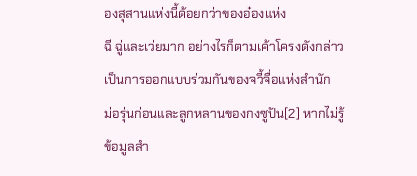องสุสานแห่งนี้ด้อยกว่าของอ๋องแห่ง
ฉี ฉู่และเว่ยมาก อย่างไรก็ตามเค้าโครงดังกล่าว
เป็นการออกแบบร่วมกันของจวี้จื่อแห่งสำนัก
ม่อรุ่นก่อนและลูกหลานของกงซูปัน[2] หากไม่รู้
ข้อมูลสำ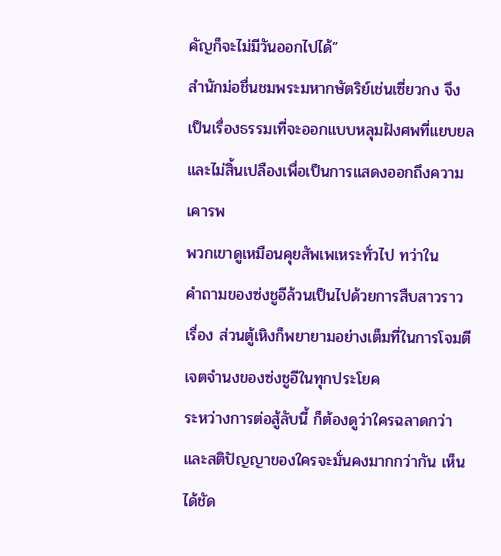คัญก็จะไม่มีวันออกไปได้”
สำนักม่อชื่นชมพระมหากษัตริย์เช่นเซี่ยวกง จึง
เป็นเรื่องธรรมเที่จะออกแบบหลุมฝังศพที่แยบยล
และไม่สิ้นเปลืองเพื่อเป็นการแสดงออกถึงความ
เคารพ
พวกเขาดูเหมือนคุยสัพเพเหระทั่วไป ทว่าใน
คำถามของซ่งชูอีล้วนเป็นไปด้วยการสืบสาวราว
เรื่อง ส่วนตู้เหิงก็พยายามอย่างเต็มที่ในการโจมตี
เจตจำนงของซ่งชูอีในทุกประโยค
ระหว่างการต่อสู้ลับนี้ ก็ต้องดูว่าใครฉลาดกว่า
และสติปัญญาของใครจะมั่นคงมากกว่ากัน เห็น
ได้ชัด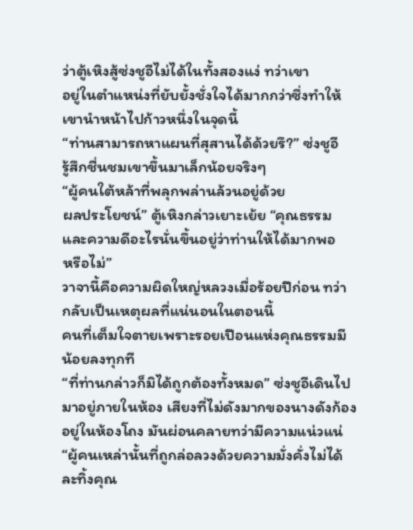ว่าตู้เหิงสู้ซ่งชูอีไม่ได้ในทั้งสองแง่ ทว่าเขา
อยู่ในตำแหน่งที่ยับยั้งชั่งใจได้มากกว่าซึ่งทำให้
เขานำหน้าไปก้าวหนึ่งในจุดนี้
“ท่านสามารถหาแผนที่สุสานได้ด้วยรึ?” ซ่งชูอี
รู้สึกชื่นชมเขาขึ้นมาเล็กน้อยจริงๆ
“ผู้คนใต้หล้าที่พลุกพล่านล้วนอยู่ด้วย
ผลประโยชน์” ตู้เหิงกล่าวเยาะเย้ย “คุณธรรม
และความดีอะไรนั่นขึ้นอยู่ว่าท่านให้ได้มากพอ
หรือไม่”
วาจานี้คือความผิดใหญ่หลวงเมื่อร้อยปีก่อน ทว่า
กลับเป็นเหตุผลที่แน่นอนในตอนนี้
คนที่เต็มใจตายเพราะรอยเปือนแห่งคุณธรรมมี
น้อยลงทุกที
“ที่ท่านกล่าวก็มิได้ถูกต้องทั้งหมด” ซ่งชูอีเดินไป
มาอยู่ภายในห้อง เสียงที่ไม่ดังมากของนางดังก้อง
อยู่ในห้องโถง มันผ่อนคลายทว่ามีความแน่วแน่
“ผู้คนเหล่านั้นที่ถูกล่อลวงด้วยความมั่งคั่งไม่ได้
ละทิ้งคุณ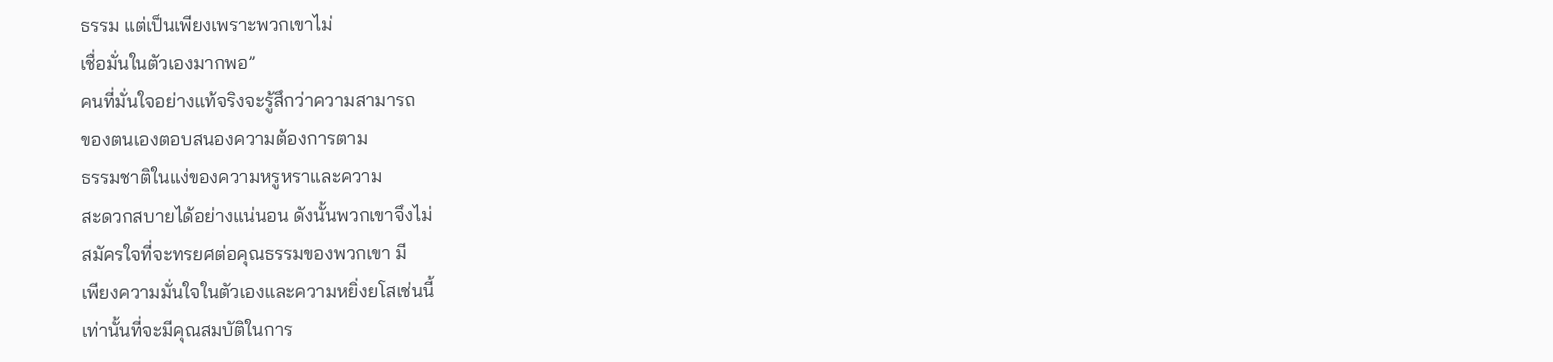ธรรม แต่เป็นเพียงเพราะพวกเขาไม่
เชื่อมั่นในตัวเองมากพอ”
คนที่มั่นใจอย่างแท้จริงจะรู้สึกว่าความสามารถ
ของตนเองตอบสนองความต้องการตาม
ธรรมชาติในแง่ของความหรูหราและความ
สะดวกสบายได้อย่างแน่นอน ดังนั้นพวกเขาจึงไม่
สมัครใจที่จะทรยศต่อคุณธรรมของพวกเขา มี
เพียงความมั่นใจในตัวเองและความหยิ่งยโสเช่นนี้
เท่านั้นที่จะมีคุณสมบัติในการ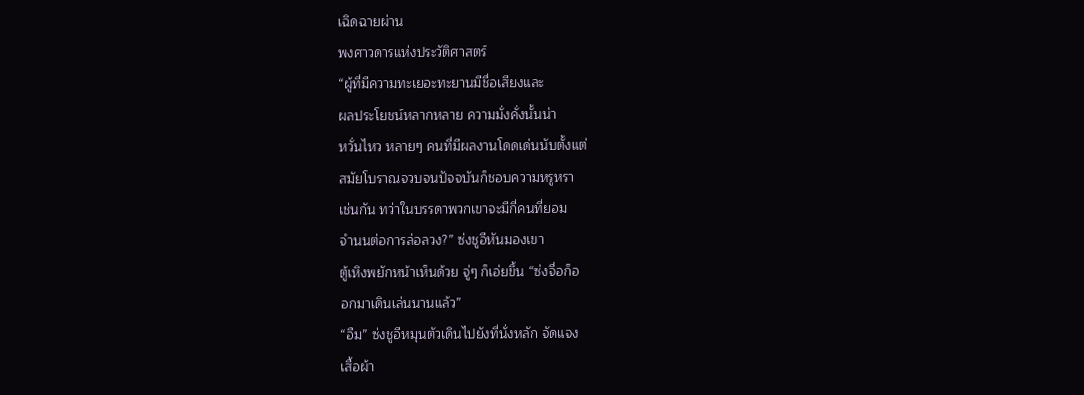เฉิดฉายผ่าน
พงศาวดารแห่งประวัติศาสตร์
“ผู้ที่มีความทะเยอะทะยานมีชื่อเสียงและ
ผลประโยชน์หลากหลาย ความมั่งคั่งนั้นน่า
หวั่นไหว หลายๆ คนที่มีผลงานโดดเด่นนับตั้งแต่
สมัยโบราณจวบจนปัจจบันก็ชอบความหรูหรา
เช่นกัน ทว่าในบรรดาพวกเขาจะมีกี่คนที่ยอม
จำนนต่อการล่อลวง?” ซ่งชูอีหันมองเขา
ตู้เหิงพยักหน้าเห็นด้วย จู่ๆ ก็เอ่ยขึ้น “ซ่งจื่อก็อ
อกมาเดินเล่นนานแล้ว”
“อืม” ซ่งชูอีหมุนตัวเดินไปยังที่นั่งหลัก จัดแจง
เสื้อผ้า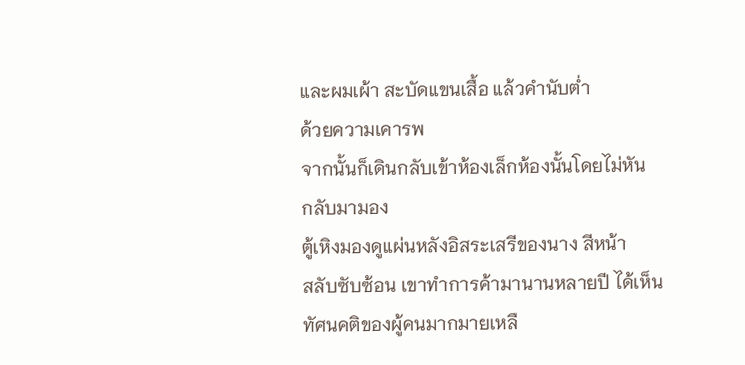และผมเผ้า สะบัดแขนเสื้อ แล้วคำนับต่ำ
ด้วยความเคารพ
จากนั้นก็เดินกลับเข้าห้องเล็กห้องนั้นโดยไม่หัน
กลับมามอง
ตู้เหิงมองดูแผ่นหลังอิสระเสรีของนาง สีหน้า
สลับซับซ้อน เขาทำการค้ามานานหลายปี ได้เห็น
ทัศนคติของผู้คนมากมายเหลื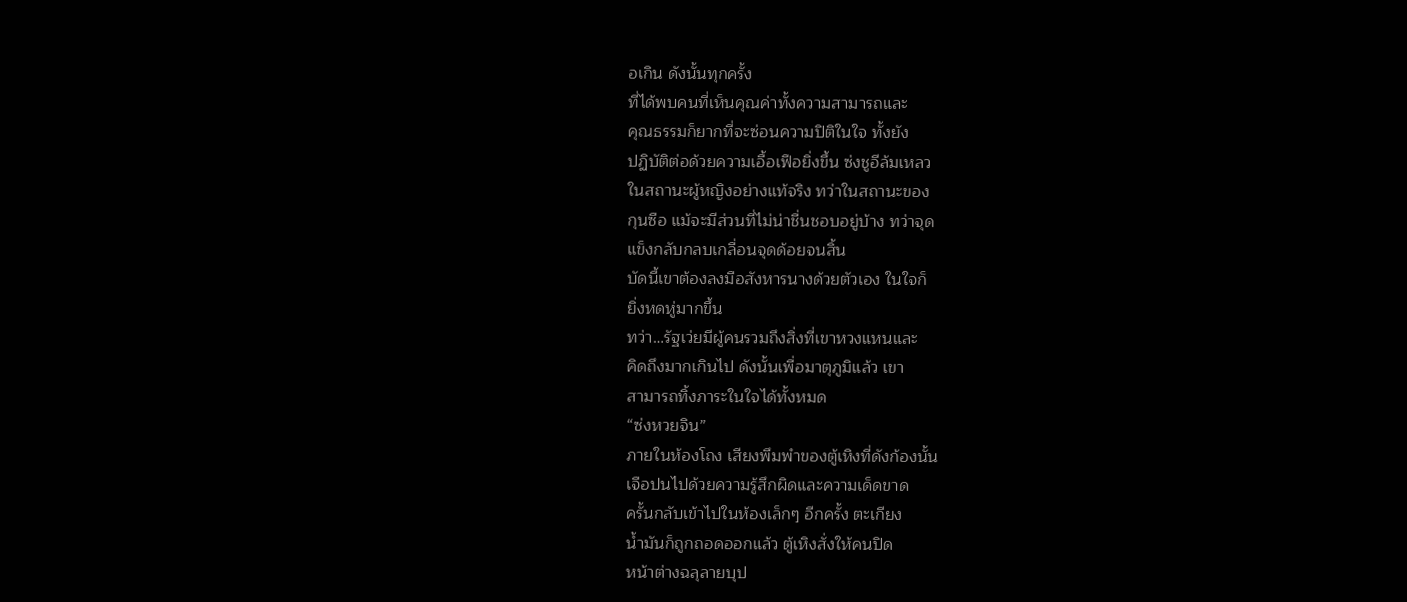อเกิน ดังนั้นทุกครั้ง
ที่ได้พบคนที่เห็นคุณค่าทั้งความสามารถและ
คุณธรรมก็ยากที่จะซ่อนความปิติในใจ ทั้งยัง
ปฏิบัติต่อด้วยความเอื้อเฟือยิ่งขึ้น ซ่งชูอีล้มเหลว
ในสถานะผู้หญิงอย่างแท้จริง ทว่าในสถานะของ
กุนซือ แม้จะมีส่วนที่ไม่น่าชื่นชอบอยู่บ้าง ทว่าจุด
แข็งกลับกลบเกลื่อนจุดด้อยจนสิ้น
บัดนี้เขาต้องลงมือสังหารนางด้วยตัวเอง ในใจก็
ยิ่งหดหู่มากขึ้น
ทว่า…รัฐเว่ยมีผู้คนรวมถึงสิ่งที่เขาหวงแหนและ
คิดถึงมากเกินไป ดังนั้นเพื่อมาตุภูมิแล้ว เขา
สามารถทิ้งภาระในใจได้ทั้งหมด
“ซ่งหวยจิน”
ภายในห้องโถง เสียงพึมพำของตู้เหิงที่ดังก้องนั้น
เจือปนไปด้วยความรู้สึกผิดและความเด็ดขาด
ครั้นกลับเข้าไปในห้องเล็กๆ อีกครั้ง ตะเกียง
น้ำมันก็ถูกถอดออกแล้ว ตู้เหิงสั่งให้คนปิด
หน้าต่างฉลุลายบุป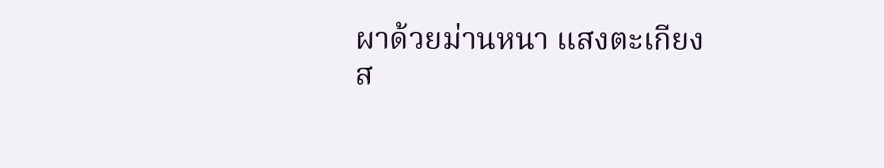ผาด้วยม่านหนา แสงตะเกียง
ส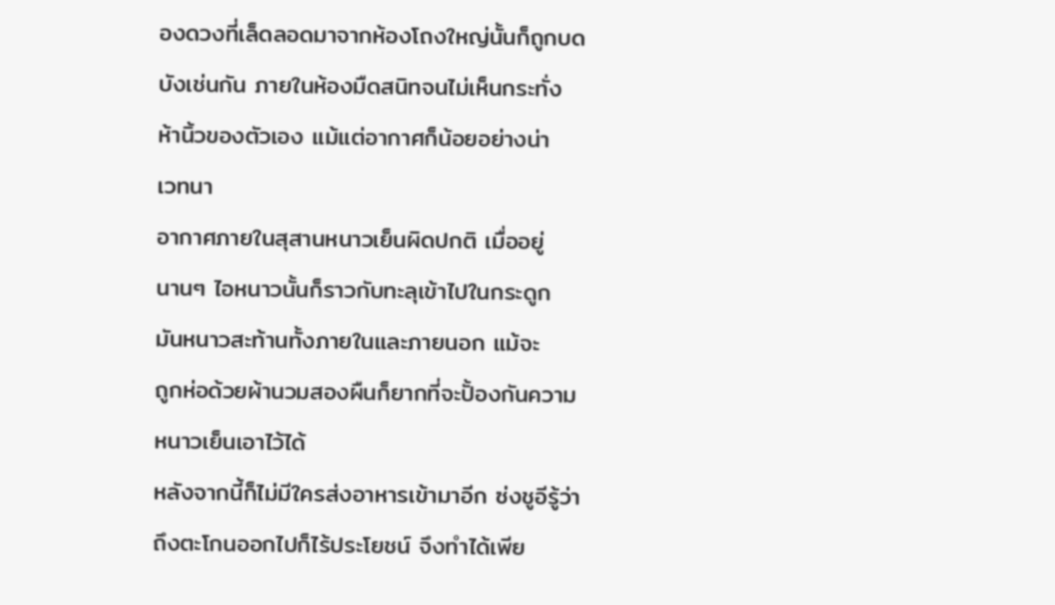องดวงที่เล็ดลอดมาจากห้องโถงใหญ่นั้นก็ถูกบด
บังเช่นกัน ภายในห้องมืดสนิทจนไม่เห็นกระทั่ง
ห้านิ้วของตัวเอง แม้แต่อากาศก็น้อยอย่างน่า
เวทนา
อากาศภายในสุสานหนาวเย็นผิดปกติ เมื่ออยู่
นานๆ ไอหนาวนั้นก็ราวกับทะลุเข้าไปในกระดูก
มันหนาวสะท้านทั้งภายในและภายนอก แม้จะ
ถูกห่อด้วยผ้านวมสองผืนก็ยากที่จะปั้องกันความ
หนาวเย็นเอาไว้ได้
หลังจากนี้ก็ไม่มีใครส่งอาหารเข้ามาอีก ซ่งชูอีรู้ว่า
ถึงตะโกนออกไปก็ไร้ประโยชน์ จึงทำได้เพีย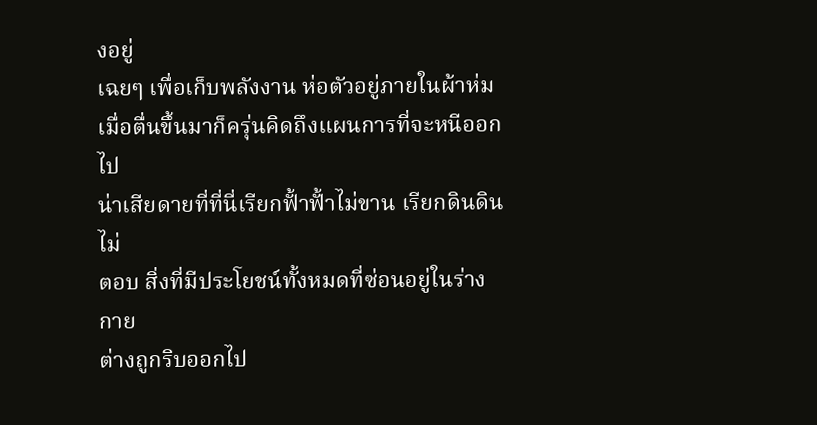งอยู่
เฉยๆ เพื่อเก็บพลังงาน ห่อตัวอยู่ภายในผ้าห่ม
เมื่อตื่นขึ้นมาก็ครุ่นคิดถึงแผนการที่จะหนีออกไป
น่าเสียดายที่ที่นี่เรียกฟั้าฟั้าไม่ขาน เรียกดินดินไม่
ตอบ สิ่งที่มีประโยชน์ทั้งหมดที่ซ่อนอยู่ในร่างกาย
ต่างถูกริบออกไป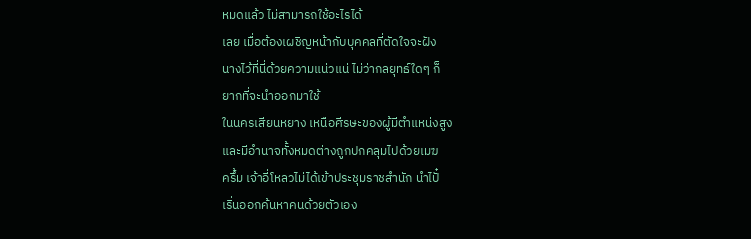หมดแล้ว ไม่สามารถใช้อะไรได้
เลย เมื่อต้องเผชิญหน้ากับบุคคลที่ตัดใจจะฝัง
นางไว้ที่นี่ด้วยความแน่วแน่ ไม่ว่ากลยุทธ์ใดๆ ก็
ยากที่จะนำออกมาใช้
ในนครเสียนหยาง เหนือศีรษะของผู้มีตำแหน่งสูง
และมีอำนาจทั้งหมดต่างถูกปกคลุมไปด้วยเมฆ
ครึ้ม เจ้าอี่โหลวไม่ได้เข้าประชุมราชสำนัก นำไปั๋
เริ่นออกค้นหาคนด้วยตัวเอง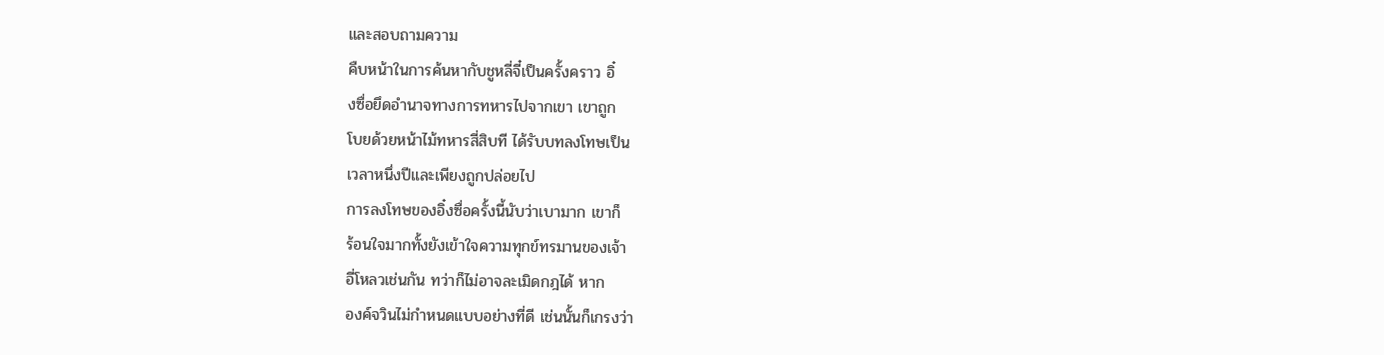และสอบถามความ
คืบหน้าในการค้นหากับชูหลี่จี๋เป็นครั้งคราว อิ๋
งซื่อยึดอำนาจทางการทหารไปจากเขา เขาถูก
โบยด้วยหน้าไม้ทหารสี่สิบที ได้รับบทลงโทษเป็น
เวลาหนึ่งปีและเพียงถูกปล่อยไป
การลงโทษของอิ๋งซื่อครั้งนี้นับว่าเบามาก เขาก็
ร้อนใจมากทั้งยังเข้าใจความทุกข์ทรมานของเจ้า
อี่โหลวเช่นกัน ทว่าก็ไม่อาจละเมิดกฎได้ หาก
องค์จวินไม่กำหนดแบบอย่างที่ดี เช่นนั้นก็เกรงว่า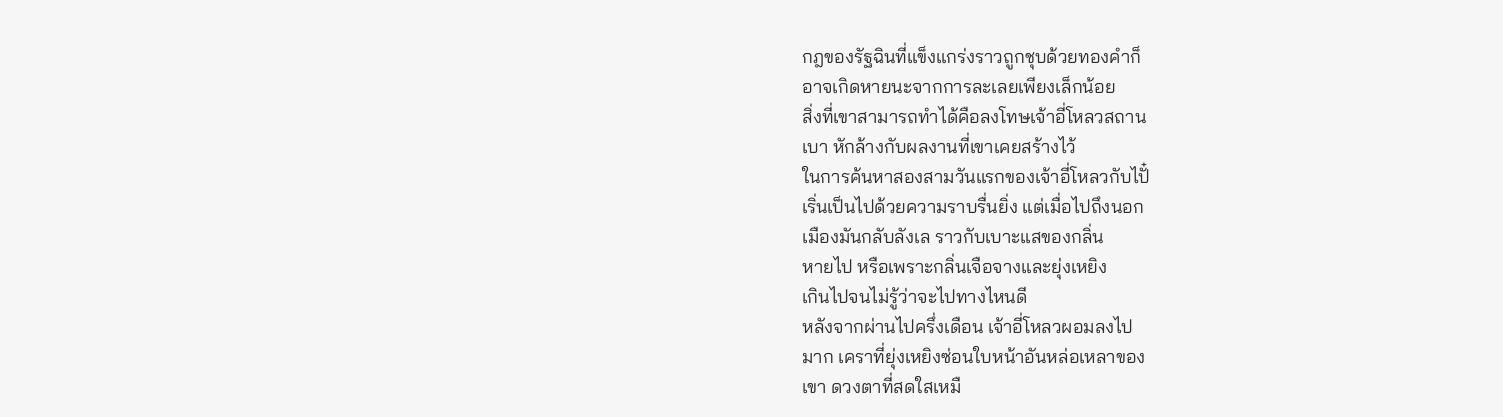กฎของรัฐฉินที่แข็งแกร่งราวถูกชุบด้วยทองคำก็
อาจเกิดหายนะจากการละเลยเพียงเล็กน้อย
สิ่งที่เขาสามารถทำได้คือลงโทษเจ้าอี่โหลวสถาน
เบา หักล้างกับผลงานที่เขาเคยสร้างไว้
ในการค้นหาสองสามวันแรกของเจ้าอี่โหลวกับไปั๋
เริ่นเป็นไปด้วยความราบรื่นยิ่ง แต่เมื่อไปถึงนอก
เมืองมันกลับลังเล ราวกับเบาะแสของกลิ่น
หายไป หรือเพราะกลิ่นเจือจางและยุ่งเหยิง
เกินไปจนไม่รู้ว่าจะไปทางไหนดี
หลังจากผ่านไปครึ่งเดือน เจ้าอี่โหลวผอมลงไป
มาก เคราที่ยุ่งเหยิงซ่อนใบหน้าอันหล่อเหลาของ
เขา ดวงตาที่สดใสเหมื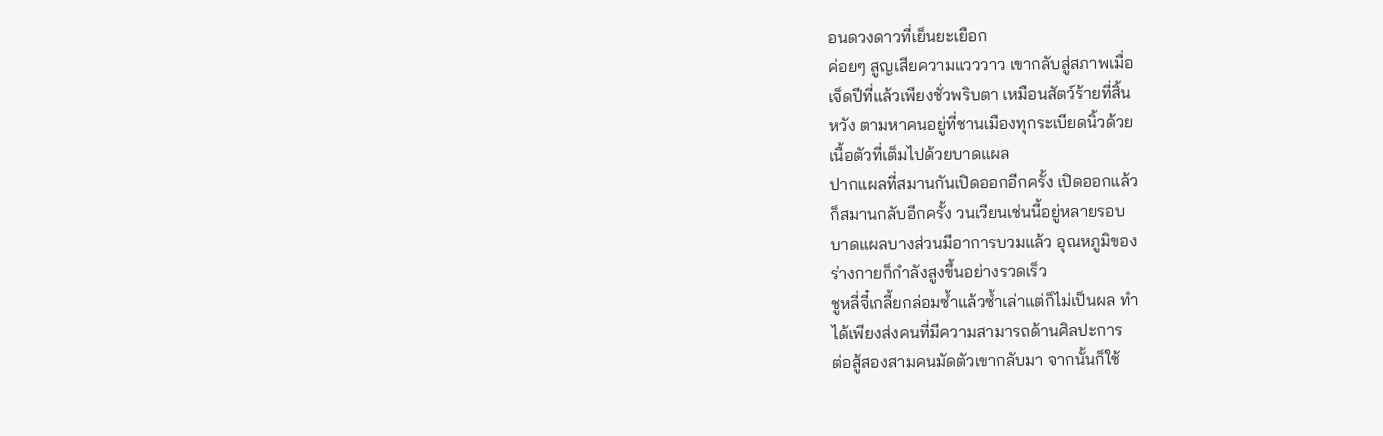อนดวงดาวที่เย็นยะเยือก
ค่อยๆ สูญเสียความแวววาว เขากลับสู่สภาพเมื่อ
เจ็ดปีที่แล้วเพียงชั่วพริบตา เหมือนสัตว์ร้ายที่สิ้น
หวัง ตามหาคนอยู่ที่ชานเมืองทุกระเบียดนิ้วด้วย
เนื้อตัวที่เต็มไปด้วยบาดแผล
ปากแผลที่สมานกันเปิดออกอีกครั้ง เปิดออกแล้ว
ก็สมานกลับอีกครั้ง วนเวียนเช่นนี้อยู่หลายรอบ
บาดแผลบางส่วนมีอาการบวมแล้ว อุณหภูมิของ
ร่างกายก็กำลังสูงขึ้นอย่างรวดเร็ว
ชูหลี่จี๋เกลี้ยกล่อมซ้ำแล้วซ้ำเล่าแต่ก็ไม่เป็นผล ทำ
ได้เพียงส่งคนที่มีความสามารถด้านศิลปะการ
ต่อสู้สองสามคนมัดตัวเขากลับมา จากนั้นก็ใช้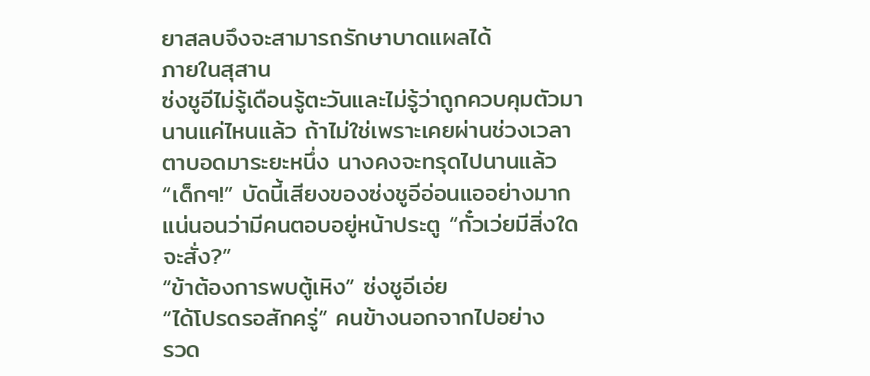ยาสลบจึงจะสามารถรักษาบาดแผลได้
ภายในสุสาน
ซ่งชูอีไม่รู้เดือนรู้ตะวันและไม่รู้ว่าถูกควบคุมตัวมา
นานแค่ไหนแล้ว ถ้าไม่ใช่เพราะเคยผ่านช่วงเวลา
ตาบอดมาระยะหนึ่ง นางคงจะทรุดไปนานแล้ว
“เด็กๆ!” บัดนี้เสียงของซ่งชูอีอ่อนแออย่างมาก
แน่นอนว่ามีคนตอบอยู่หน้าประตู “กั๋วเว่ยมีสิ่งใด
จะสั่ง?”
“ข้าต้องการพบตู้เหิง” ซ่งชูอีเอ่ย
“ได้โปรดรอสักครู่” คนข้างนอกจากไปอย่าง
รวด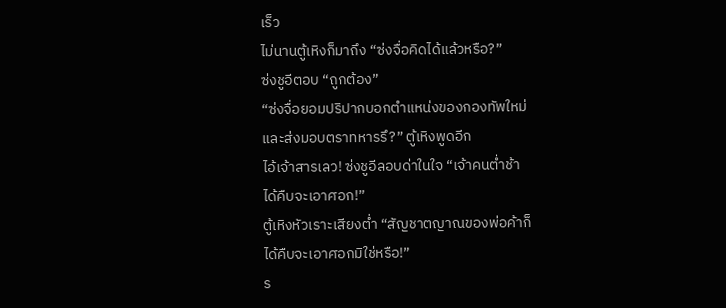เร็ว
ไม่นานตู้เหิงก็มาถึง “ซ่งจื่อคิดได้แล้วหรือ?”
ซ่งชูอีตอบ “ถูกต้อง”
“ซ่งจื่อยอมปริปากบอกตำแหน่งของกองทัพใหม่
และส่งมอบตราทหารรึ?” ตู้เหิงพูดอีก
ไอ้เจ้าสารเลว! ซ่งชูอีลอบด่าในใจ “เจ้าคนต่ำช้า
ได้คืบจะเอาศอก!”
ตู้เหิงหัวเราะเสียงต่ำ “สัญชาตญาณของพ่อค้าก็
ได้คืบจะเอาศอกมิใช่หรือ!”
ร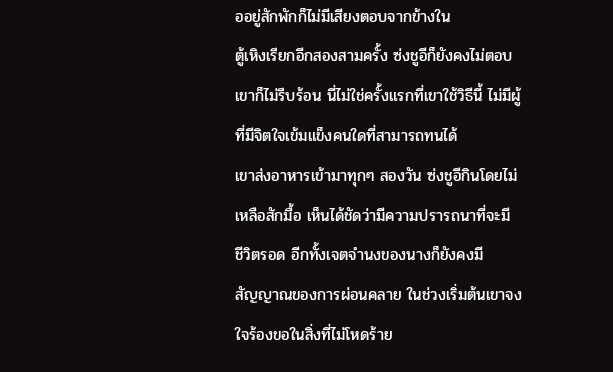ออยู่สักพักก็ไม่มีเสียงตอบจากข้างใน
ตู้เหิงเรียกอีกสองสามครั้ง ซ่งชูอีก็ยังคงไม่ตอบ
เขาก็ไม่รีบร้อน นี่ไม่ใช่ครั้งแรกที่เขาใช้วิธีนี้ ไม่มีผู้
ที่มีจิตใจเข้มแข็งคนใดที่สามารถทนได้
เขาส่งอาหารเข้ามาทุกๆ สองวัน ซ่งชูอีกินโดยไม่
เหลือสักมื้อ เห็นได้ชัดว่ามีความปรารถนาที่จะมี
ชีวิตรอด อีกทั้งเจตจำนงของนางก็ยังคงมี
สัญญาณของการผ่อนคลาย ในช่วงเริ่มต้นเขาจง
ใจร้องขอในสิ่งที่ไม่โหดร้าย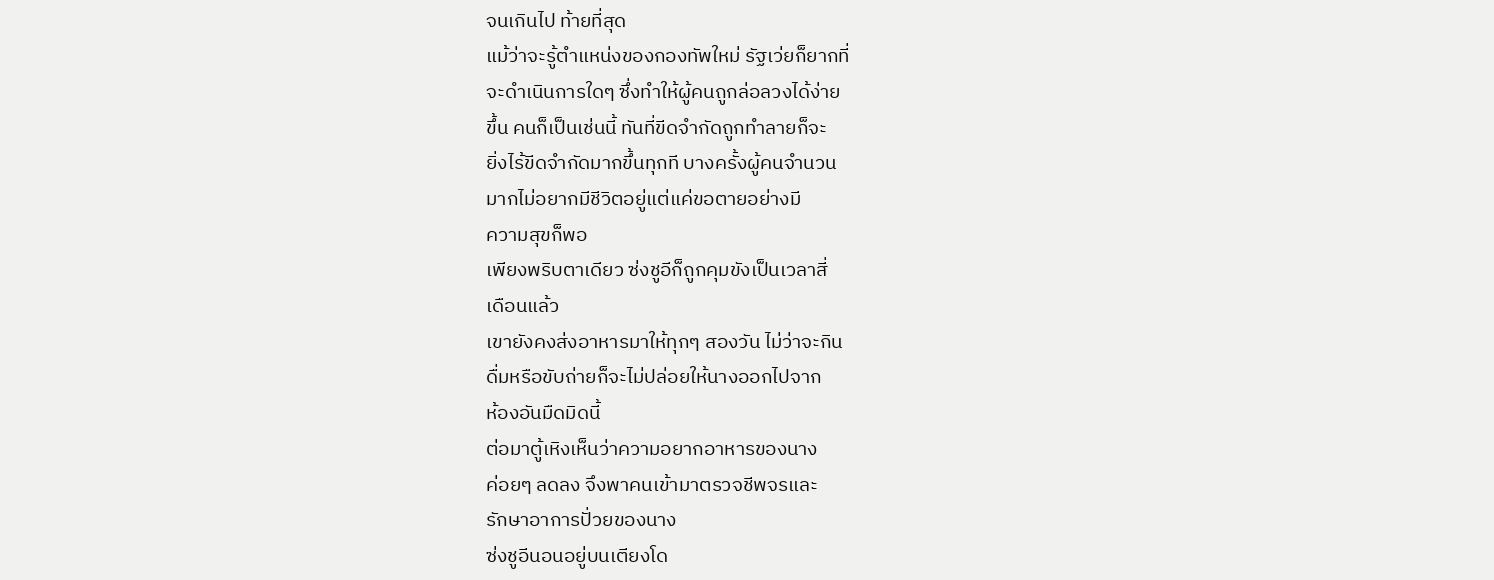จนเกินไป ท้ายที่สุด
แม้ว่าจะรู้ตำแหน่งของกองทัพใหม่ รัฐเว่ยก็ยากที่
จะดำเนินการใดๆ ซึ่งทำให้ผู้คนถูกล่อลวงได้ง่าย
ขึ้น คนก็เป็นเช่นนี้ ทันที่ขีดจำกัดถูกทำลายก็จะ
ยิ่งไร้ขีดจำกัดมากขึ้นทุกที บางครั้งผู้คนจำนวน
มากไม่อยากมีชีวิตอยู่แต่แค่ขอตายอย่างมี
ความสุขก็พอ
เพียงพริบตาเดียว ซ่งชูอีก็ถูกคุมขังเป็นเวลาสี่
เดือนแล้ว
เขายังคงส่งอาหารมาให้ทุกๆ สองวัน ไม่ว่าจะกิน
ดื่มหรือขับถ่ายก็จะไม่ปล่อยให้นางออกไปจาก
ห้องอันมืดมิดนี้
ต่อมาตู้เหิงเห็นว่าความอยากอาหารของนาง
ค่อยๆ ลดลง จึงพาคนเข้ามาตรวจชีพจรและ
รักษาอาการปั่วยของนาง
ซ่งชูอีนอนอยู่บนเตียงโด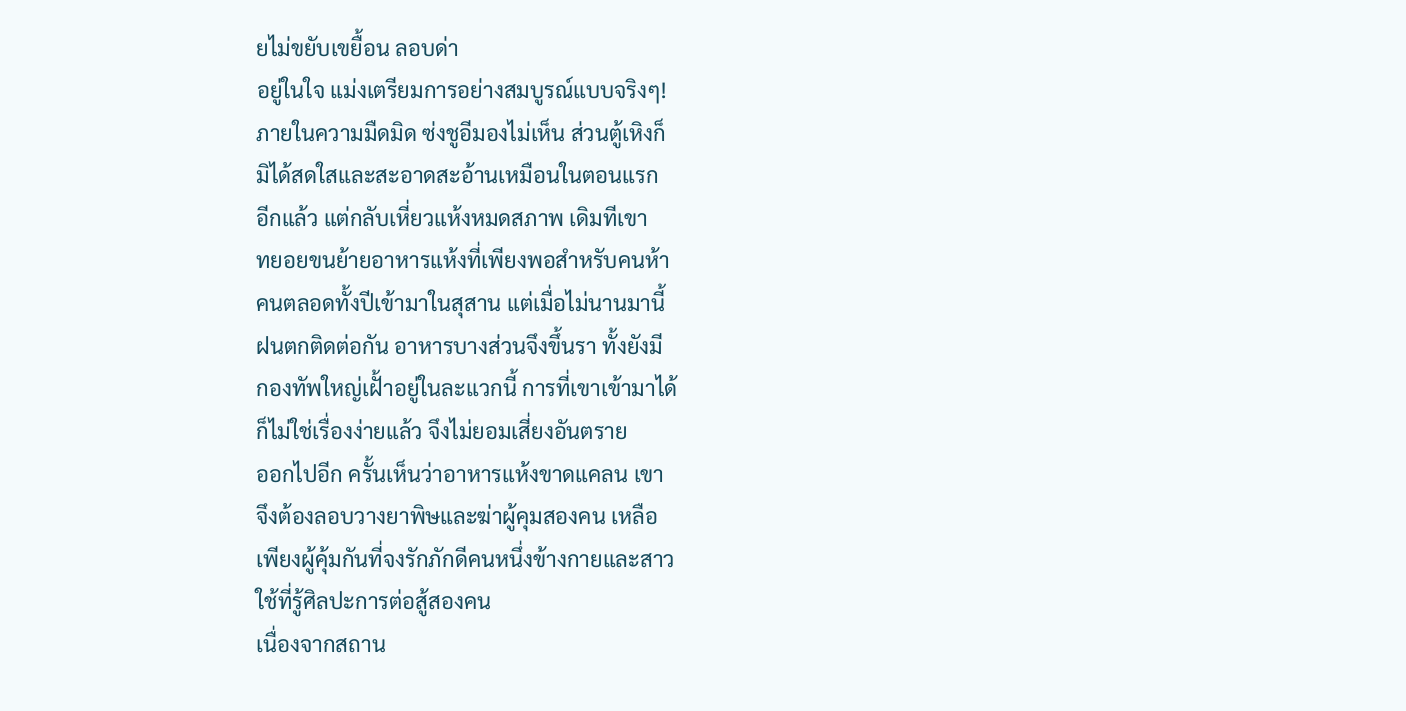ยไม่ขยับเขยื้อน ลอบด่า
อยู่ในใจ แม่งเตรียมการอย่างสมบูรณ์แบบจริงๆ!
ภายในความมืดมิด ซ่งชูอีมองไม่เห็น ส่วนตู้เหิงก็
มิได้สดใสและสะอาดสะอ้านเหมือนในตอนแรก
อีกแล้ว แต่กลับเหี่ยวแห้งหมดสภาพ เดิมทีเขา
ทยอยขนย้ายอาหารแห้งที่เพียงพอสำหรับคนห้า
คนตลอดทั้งปีเข้ามาในสุสาน แต่เมื่อไม่นานมานี้
ฝนตกติดต่อกัน อาหารบางส่วนจึงขึ้นรา ทั้งยังมี
กองทัพใหญ่เฝั้าอยู่ในละแวกนี้ การที่เขาเข้ามาได้
ก็ไม่ใช่เรื่องง่ายแล้ว จึงไม่ยอมเสี่ยงอันตราย
ออกไปอีก ครั้นเห็นว่าอาหารแห้งขาดแคลน เขา
จึงต้องลอบวางยาพิษและฆ่าผู้คุมสองคน เหลือ
เพียงผู้คุ้มกันที่จงรักภักดีคนหนึ่งข้างกายและสาว
ใช้ที่รู้ศิลปะการต่อสู้สองคน
เนื่องจากสถาน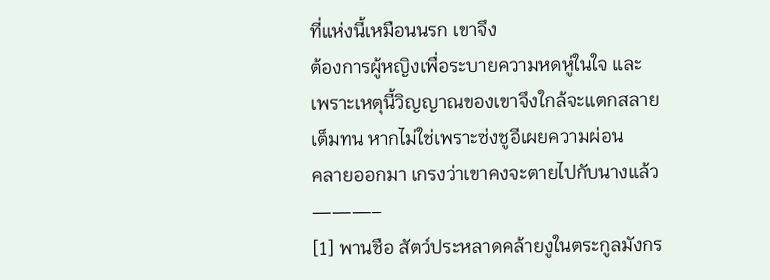ที่แห่งนี้เหมือนนรก เขาจึง
ต้องการผู้หญิงเพื่อระบายความหดหู่ในใจ และ
เพราะเหตุนี้วิญญาณของเขาจึงใกล้จะแตกสลาย
เต็มทน หากไม่ใช่เพราะซ่งชูอีเผยความผ่อน
คลายออกมา เกรงว่าเขาคงจะตายไปกับนางแล้ว
———–
[1] พานชือ สัตว์ประหลาดคล้ายงูในตระกูลมังกร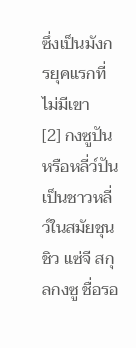ซึ่งเป็นมังกรยุคแรกที่ไม่มีเขา
[2] กงซูปัน หรือหลี่ว์ปันเป็นชาวหลี่ว์ในสมัยชุน
ชิว แซ่จี สกุลกงซู ชื่อรอ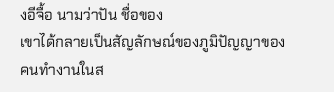งอีจื้อ นามว่าปัน ชื่อของ
เขาได้กลายเป็นสัญลักษณ์ของภูมิปัญญาของ
คนทำงานในส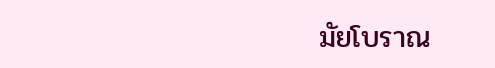มัยโบราณ